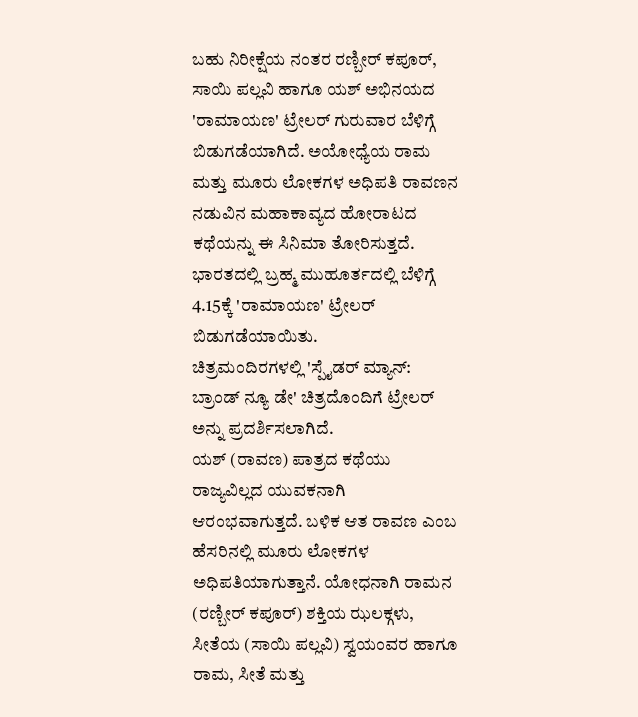ಬಹು ನಿರೀಕ್ಷೆಯ ನಂತರ ರಣ್ಬೀರ್ ಕಪೂರ್, ಸಾಯಿ ಪಲ್ಲವಿ ಹಾಗೂ ಯಶ್ ಅಭಿನಯದ 'ರಾಮಾಯಣ' ಟ್ರೇಲರ್ ಗುರುವಾರ ಬೆಳಿಗ್ಗೆ ಬಿಡುಗಡೆಯಾಗಿದೆ. ಅಯೋಧ್ಯೆಯ ರಾಮ ಮತ್ತು ಮೂರು ಲೋಕಗಳ ಅಧಿಪತಿ ರಾವಣನ ನಡುವಿನ ಮಹಾಕಾವ್ಯದ ಹೋರಾಟದ ಕಥೆಯನ್ನು ಈ ಸಿನಿಮಾ ತೋರಿಸುತ್ತದೆ.
ಭಾರತದಲ್ಲಿ ಬ್ರಹ್ಮ ಮುಹೂರ್ತದಲ್ಲಿ ಬೆಳಿಗ್ಗೆ 4.15ಕ್ಕೆ 'ರಾಮಾಯಣ' ಟ್ರೇಲರ್ ಬಿಡುಗಡೆಯಾಯಿತು.
ಚಿತ್ರಮಂದಿರಗಳಲ್ಲಿ 'ಸ್ಪೈಡರ್ ಮ್ಯಾನ್: ಬ್ರಾಂಡ್ ನ್ಯೂ ಡೇ' ಚಿತ್ರದೊಂದಿಗೆ ಟ್ರೇಲರ್ ಅನ್ನು ಪ್ರದರ್ಶಿಸಲಾಗಿದೆ.
ಯಶ್ (ರಾವಣ) ಪಾತ್ರದ ಕಥೆಯು ರಾಜ್ಯವಿಲ್ಲದ ಯುವಕನಾಗಿ ಆರಂಭವಾಗುತ್ತದೆ. ಬಳಿಕ ಆತ ರಾವಣ ಎಂಬ ಹೆಸರಿನಲ್ಲಿ ಮೂರು ಲೋಕಗಳ ಅಧಿಪತಿಯಾಗುತ್ತಾನೆ. ಯೋಧನಾಗಿ ರಾಮನ (ರಣ್ಬೀರ್ ಕಪೂರ್) ಶಕ್ತಿಯ ಝಲಕ್ಗಳು, ಸೀತೆಯ (ಸಾಯಿ ಪಲ್ಲವಿ) ಸ್ವಯಂವರ ಹಾಗೂ ರಾಮ, ಸೀತೆ ಮತ್ತು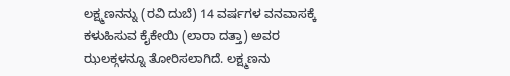ಲಕ್ಷ್ಮಣನನ್ನು (ರವಿ ದುಬೆ) 14 ವರ್ಷಗಳ ವನವಾಸಕ್ಕೆ ಕಳುಹಿಸುವ ಕೈಕೇಯಿ (ಲಾರಾ ದತ್ತಾ) ಅವರ ಝಲಕ್ಗಳನ್ನೂ ತೋರಿಸಲಾಗಿದೆ. ಲಕ್ಷ್ಮಣನು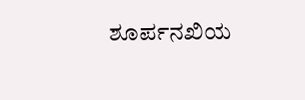ಶೂರ್ಪನಖಿಯ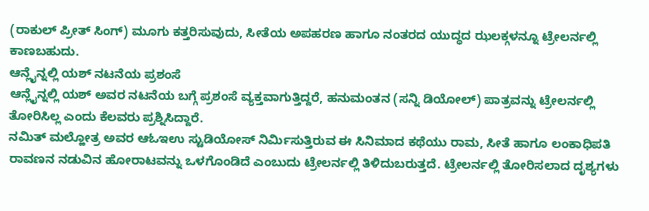(ರಾಕುಲ್ ಪ್ರೀತ್ ಸಿಂಗ್) ಮೂಗು ಕತ್ತರಿಸುವುದು, ಸೀತೆಯ ಅಪಹರಣ ಹಾಗೂ ನಂತರದ ಯುದ್ಧದ ಝಲಕ್ಗಳನ್ನೂ ಟ್ರೇಲರ್ನಲ್ಲಿ ಕಾಣಬಹುದು.
ಆನ್ಲೈನ್ನಲ್ಲಿ ಯಶ್ ನಟನೆಯ ಪ್ರಶಂಸೆ
ಆನ್ಲೈನ್ನಲ್ಲಿ ಯಶ್ ಅವರ ನಟನೆಯ ಬಗ್ಗೆ ಪ್ರಶಂಸೆ ವ್ಯಕ್ತವಾಗುತ್ತಿದ್ದರೆ, ಹನುಮಂತನ (ಸನ್ನಿ ಡಿಯೋಲ್) ಪಾತ್ರವನ್ನು ಟ್ರೇಲರ್ನಲ್ಲಿ ತೋರಿಸಿಲ್ಲ ಎಂದು ಕೆಲವರು ಪ್ರಶ್ನಿಸಿದ್ದಾರೆ.
ನಮಿತ್ ಮಲ್ಹೋತ್ರ ಅವರ ಆಓಇಉ ಸ್ಟುಡಿಯೋಸ್ ನಿರ್ಮಿಸುತ್ತಿರುವ ಈ ಸಿನಿಮಾದ ಕಥೆಯು ರಾಮ, ಸೀತೆ ಹಾಗೂ ಲಂಕಾಧಿಪತಿ ರಾವಣನ ನಡುವಿನ ಹೋರಾಟವನ್ನು ಒಳಗೊಂಡಿದೆ ಎಂಬುದು ಟ್ರೇಲರ್ನಲ್ಲಿ ತಿಳಿದುಬರುತ್ತದೆ. ಟ್ರೇಲರ್ನಲ್ಲಿ ತೋರಿಸಲಾದ ದೃಶ್ಯಗಳು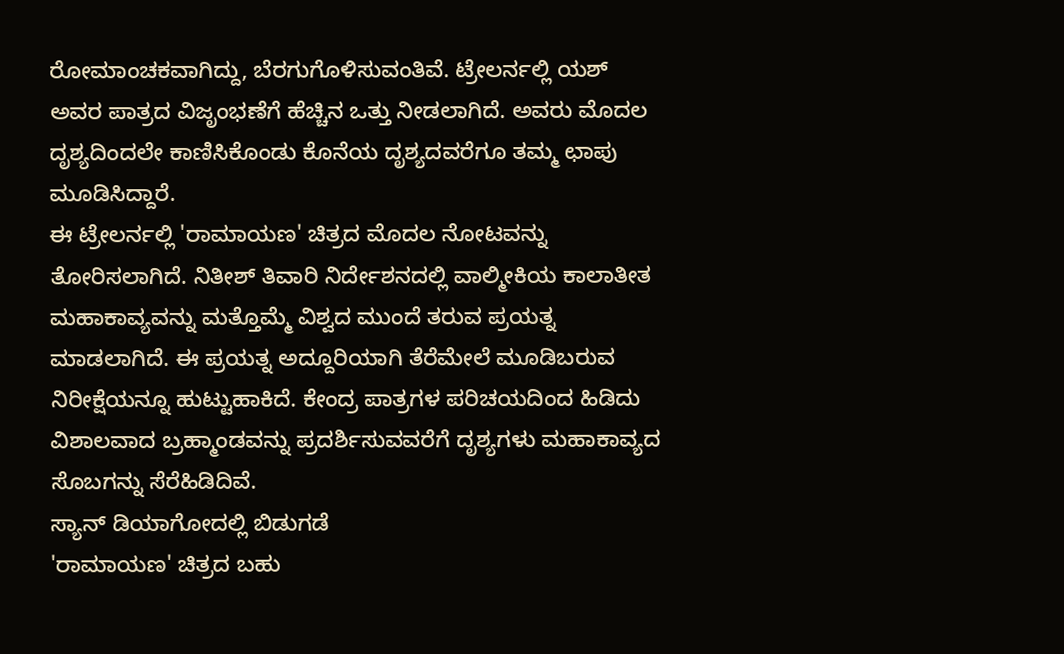ರೋಮಾಂಚಕವಾಗಿದ್ದು, ಬೆರಗುಗೊಳಿಸುವಂತಿವೆ. ಟ್ರೇಲರ್ನಲ್ಲಿ ಯಶ್ ಅವರ ಪಾತ್ರದ ವಿಜೃಂಭಣೆಗೆ ಹೆಚ್ಚಿನ ಒತ್ತು ನೀಡಲಾಗಿದೆ. ಅವರು ಮೊದಲ ದೃಶ್ಯದಿಂದಲೇ ಕಾಣಿಸಿಕೊಂಡು ಕೊನೆಯ ದೃಶ್ಯದವರೆಗೂ ತಮ್ಮ ಛಾಪು ಮೂಡಿಸಿದ್ದಾರೆ.
ಈ ಟ್ರೇಲರ್ನಲ್ಲಿ 'ರಾಮಾಯಣ' ಚಿತ್ರದ ಮೊದಲ ನೋಟವನ್ನು ತೋರಿಸಲಾಗಿದೆ. ನಿತೀಶ್ ತಿವಾರಿ ನಿರ್ದೇಶನದಲ್ಲಿ ವಾಲ್ಮೀಕಿಯ ಕಾಲಾತೀತ ಮಹಾಕಾವ್ಯವನ್ನು ಮತ್ತೊಮ್ಮೆ ವಿಶ್ವದ ಮುಂದೆ ತರುವ ಪ್ರಯತ್ನ ಮಾಡಲಾಗಿದೆ. ಈ ಪ್ರಯತ್ನ ಅದ್ದೂರಿಯಾಗಿ ತೆರೆಮೇಲೆ ಮೂಡಿಬರುವ ನಿರೀಕ್ಷೆಯನ್ನೂ ಹುಟ್ಟುಹಾಕಿದೆ. ಕೇಂದ್ರ ಪಾತ್ರಗಳ ಪರಿಚಯದಿಂದ ಹಿಡಿದು ವಿಶಾಲವಾದ ಬ್ರಹ್ಮಾಂಡವನ್ನು ಪ್ರದರ್ಶಿಸುವವರೆಗೆ ದೃಶ್ಯಗಳು ಮಹಾಕಾವ್ಯದ ಸೊಬಗನ್ನು ಸೆರೆಹಿಡಿದಿವೆ.
ಸ್ಯಾನ್ ಡಿಯಾಗೋದಲ್ಲಿ ಬಿಡುಗಡೆ
'ರಾಮಾಯಣ' ಚಿತ್ರದ ಬಹು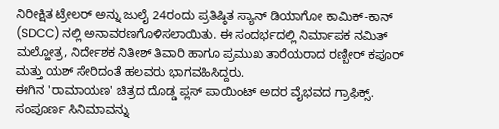ನಿರೀಕ್ಷಿತ ಟ್ರೇಲರ್ ಅನ್ನು ಜುಲೈ 24ರಂದು ಪ್ರತಿಷ್ಠಿತ ಸ್ಯಾನ್ ಡಿಯಾಗೋ ಕಾಮಿಕ್-ಕಾನ್ (SDCC) ನಲ್ಲಿ ಅನಾವರಣಗೊಳಿಸಲಾಯಿತು. ಈ ಸಂದರ್ಭದಲ್ಲಿ ನಿರ್ಮಾಪಕ ನಮಿತ್ ಮಲ್ಹೋತ್ರ, ನಿರ್ದೇಶಕ ನಿತೀಶ್ ತಿವಾರಿ ಹಾಗೂ ಪ್ರಮುಖ ತಾರೆಯರಾದ ರಣ್ಬೀರ್ ಕಪೂರ್ ಮತ್ತು ಯಶ್ ಸೇರಿದಂತೆ ಹಲವರು ಭಾಗವಹಿಸಿದ್ದರು.
ಈಗಿನ 'ರಾಮಾಯಣ' ಚಿತ್ರದ ದೊಡ್ಡ ಪ್ಲಸ್ ಪಾಯಿಂಟ್ ಅದರ ವೈಭವದ ಗ್ರಾಫಿಕ್ಸ್. ಸಂಪೂರ್ಣ ಸಿನಿಮಾವನ್ನು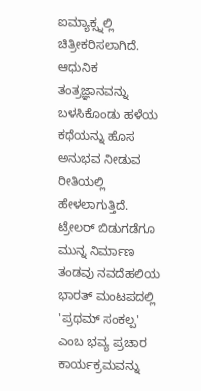ಐಮ್ಯಾಕ್ಸ್ನಲ್ಲಿ ಚಿತ್ರೀಕರಿಸಲಾಗಿದೆ. ಆಧುನಿಕ ತಂತ್ರಜ್ಞಾನವನ್ನು ಬಳಸಿಕೊಂಡು ಹಳೆಯ ಕಥೆಯನ್ನು ಹೊಸ ಅನುಭವ ನೀಡುವ ರೀತಿಯಲ್ಲಿ ಹೇಳಲಾಗುತ್ತಿದೆ.
ಟ್ರೇಲರ್ ಬಿಡುಗಡೆಗೂ ಮುನ್ನ ನಿರ್ಮಾಣ ತಂಡವು ನವದೆಹಲಿಯ ಭಾರತ್ ಮಂಟಪದಲ್ಲಿ 'ಪ್ರಥಮ್ ಸಂಕಲ್ಪ' ಎಂಬ ಭವ್ಯ ಪ್ರಚಾರ ಕಾರ್ಯಕ್ರಮವನ್ನು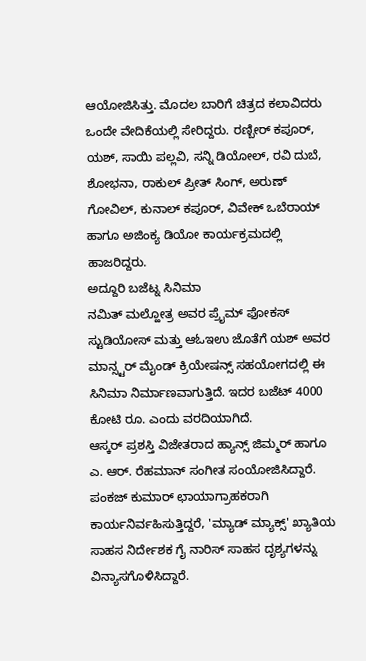ಆಯೋಜಿಸಿತ್ತು. ಮೊದಲ ಬಾರಿಗೆ ಚಿತ್ರದ ಕಲಾವಿದರು ಒಂದೇ ವೇದಿಕೆಯಲ್ಲಿ ಸೇರಿದ್ದರು. ರಣ್ಬೀರ್ ಕಪೂರ್, ಯಶ್, ಸಾಯಿ ಪಲ್ಲವಿ, ಸನ್ನಿ ಡಿಯೋಲ್, ರವಿ ದುಬೆ, ಶೋಭನಾ, ರಾಕುಲ್ ಪ್ರೀತ್ ಸಿಂಗ್, ಅರುಣ್ ಗೋವಿಲ್, ಕುನಾಲ್ ಕಪೂರ್, ವಿವೇಕ್ ಒಬೆರಾಯ್ ಹಾಗೂ ಅಜಿಂಕ್ಯ ಡಿಯೋ ಕಾರ್ಯಕ್ರಮದಲ್ಲಿ ಹಾಜರಿದ್ದರು.
ಅದ್ದೂರಿ ಬಜೆಟ್ನ ಸಿನಿಮಾ
ನಮಿತ್ ಮಲ್ಹೋತ್ರ ಅವರ ಪ್ರೈಮ್ ಫೋಕಸ್ ಸ್ಟುಡಿಯೋಸ್ ಮತ್ತು ಆಓಇಉ ಜೊತೆಗೆ ಯಶ್ ಅವರ ಮಾನ್ಸ್ಟರ್ ಮೈಂಡ್ ಕ್ರಿಯೇಷನ್ಸ್ ಸಹಯೋಗದಲ್ಲಿ ಈ ಸಿನಿಮಾ ನಿರ್ಮಾಣವಾಗುತ್ತಿದೆ. ಇದರ ಬಜೆಟ್ 4000 ಕೋಟಿ ರೂ. ಎಂದು ವರದಿಯಾಗಿದೆ.
ಆಸ್ಕರ್ ಪ್ರಶಸ್ತಿ ವಿಜೇತರಾದ ಹ್ಯಾನ್ಸ್ ಜಿಮ್ಮರ್ ಹಾಗೂ ಎ. ಆರ್. ರೆಹಮಾನ್ ಸಂಗೀತ ಸಂಯೋಜಿಸಿದ್ದಾರೆ. ಪಂಕಜ್ ಕುಮಾರ್ ಛಾಯಾಗ್ರಾಹಕರಾಗಿ ಕಾರ್ಯನಿರ್ವಹಿಸುತ್ತಿದ್ದರೆ, 'ಮ್ಯಾಡ್ ಮ್ಯಾಕ್ಸ್' ಖ್ಯಾತಿಯ ಸಾಹಸ ನಿರ್ದೇಶಕ ಗೈ ನಾರಿಸ್ ಸಾಹಸ ದೃಶ್ಯಗಳನ್ನು ವಿನ್ಯಾಸಗೊಳಿಸಿದ್ದಾರೆ.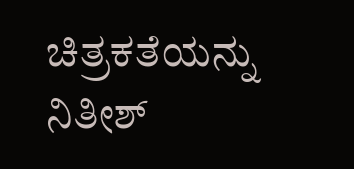ಚಿತ್ರಕತೆಯನ್ನು ನಿತೀಶ್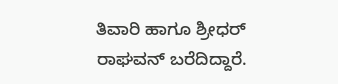ತಿವಾರಿ ಹಾಗೂ ಶ್ರೀಧರ್ ರಾಘವನ್ ಬರೆದಿದ್ದಾರೆ.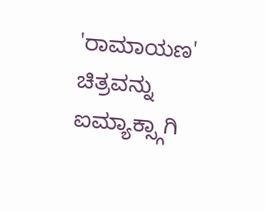'ರಾಮಾಯಣ' ಚಿತ್ರವನ್ನು ಐಮ್ಯಾಕ್ಸ್ಗಾಗಿ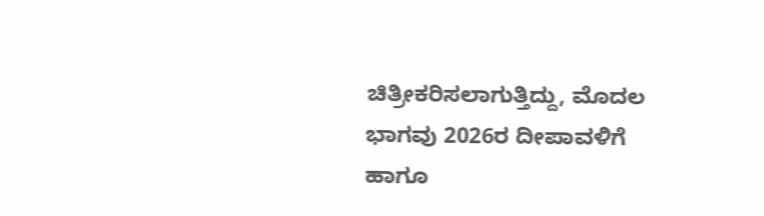ಚಿತ್ರೀಕರಿಸಲಾಗುತ್ತಿದ್ದು, ಮೊದಲ ಭಾಗವು 2026ರ ದೀಪಾವಳಿಗೆ ಹಾಗೂ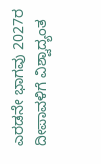ಎರಡನೇ ಭಾಗವು 2027ರ ದೀಪಾವಳಿಗೆ ವಿಶ್ವಾದ್ಯಂತ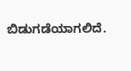ಬಿಡುಗಡೆಯಾಗಲಿದೆ.